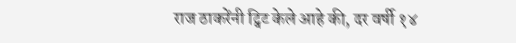राज ठाकरेंनी ट्विट केले आहे की, दर वर्षी १४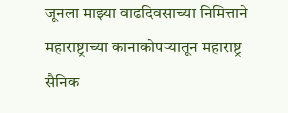जूनला माझ्या वाढदिवसाच्या निमित्ताने महाराष्ट्राच्या कानाकोपऱ्यातून महाराष्ट्र सैनिक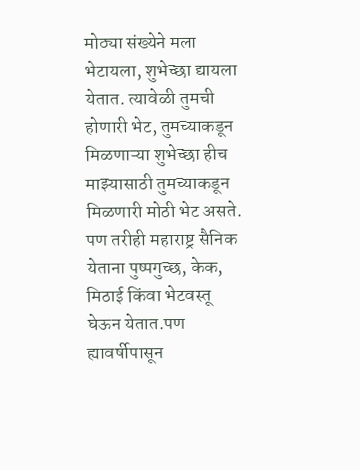मोठ्या संख्येने मला भेटायला, शुभेच्छा द्यायला येतात. त्यावेळी तुमची होणारी भेट, तुमच्याकडून मिळणाऱ्या शुभेच्छा हीच माझ्यासाठी तुमच्याकडून मिळणारी मोठी भेट असते. पण तरीही महाराष्ट्र सैनिक येताना पुष्पगुच्छ, केक, मिठाई किंवा भेटवस्तू घेऊन येतात.पण ह्यावर्षीपासून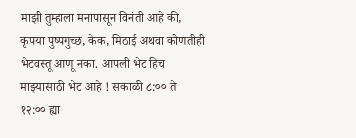माझी तुम्हाला मनापासून विनंती आहे की, कृपया पुष्पगुच्छ, केक, मिठाई अथवा कोणतीही भेटवस्तू आणू नका. आपली भेट हिच माझ्यासाठी भेट आहे ! सकाळी ८:०० ते १२:०० ह्या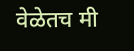वेळेतच मी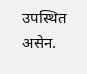उपस्थित असेन.